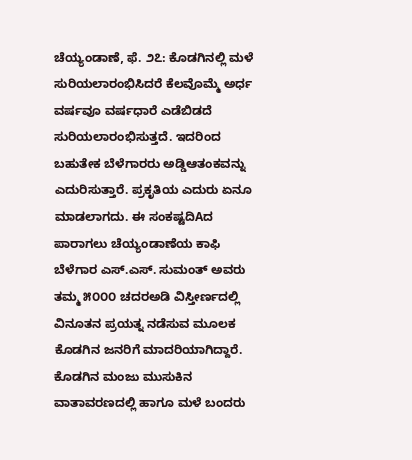ಚೆಯ್ಯಂಡಾಣೆ, ಫೆ. ೨೭: ಕೊಡಗಿನಲ್ಲಿ ಮಳೆ ಸುರಿಯಲಾರಂಭಿಸಿದರೆ ಕೆಲವೊಮ್ಮೆ ಅರ್ಧ ವರ್ಷವೂ ವರ್ಷಧಾರೆ ಎಡೆಬಿಡದೆ ಸುರಿಯಲಾರಂಭಿಸುತ್ತದೆ. ಇದರಿಂದ ಬಹುತೇಕ ಬೆಳೆಗಾರರು ಅಡ್ಡಿಆತಂಕವನ್ನು ಎದುರಿಸುತ್ತಾರೆ. ಪ್ರಕೃತಿಯ ಎದುರು ಏನೂ ಮಾಡಲಾಗದು. ಈ ಸಂಕಷ್ಟದಿAದ ಪಾರಾಗಲು ಚೆಯ್ಯಂಡಾಣೆಯ ಕಾಫಿ ಬೆಳೆಗಾರ ಎಸ್.ಎಸ್. ಸುಮಂತ್ ಅವರು ತಮ್ಮ ೫೦೦೦ ಚದರಅಡಿ ವಿಸ್ತೀರ್ಣದಲ್ಲಿ ವಿನೂತನ ಪ್ರಯತ್ನ ನಡೆಸುವ ಮೂಲಕ ಕೊಡಗಿನ ಜನರಿಗೆ ಮಾದರಿಯಾಗಿದ್ದಾರೆ. ಕೊಡಗಿನ ಮಂಜು ಮುಸುಕಿನ ವಾತಾವರಣದಲ್ಲಿ ಹಾಗೂ ಮಳೆ ಬಂದರು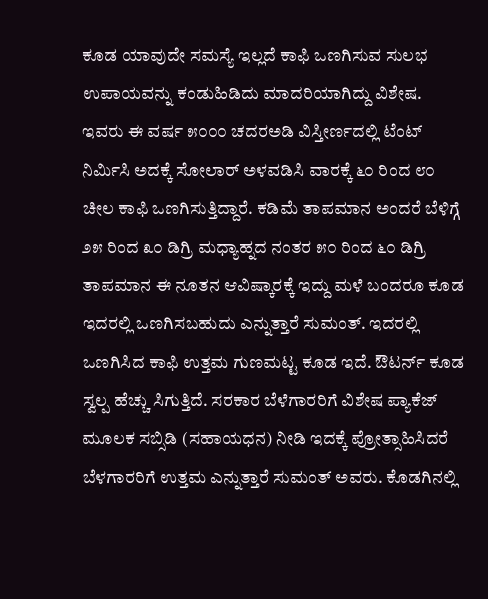ಕೂಡ ಯಾವುದೇ ಸಮಸ್ಯೆ ಇಲ್ಲದೆ ಕಾಫಿ ಒಣಗಿಸುವ ಸುಲಭ ಉಪಾಯವನ್ನು ಕಂಡುಹಿಡಿದು ಮಾದರಿಯಾಗಿದ್ದು ವಿಶೇಷ. ಇವರು ಈ ವರ್ಷ ೫೦೦೦ ಚದರಅಡಿ ವಿಸ್ತೀರ್ಣದಲ್ಲಿ ಟೆಂಟ್ ನಿರ್ಮಿಸಿ ಅದಕ್ಕೆ ಸೋಲಾರ್ ಅಳವಡಿಸಿ ವಾರಕ್ಕೆ ೬೦ ರಿಂದ ೮೦ ಚೀಲ ಕಾಫಿ ಒಣಗಿಸುತ್ತಿದ್ದಾರೆ. ಕಡಿಮೆ ತಾಪಮಾನ ಅಂದರೆ ಬೆಳಿಗ್ಗೆ ೨೫ ರಿಂದ ೩೦ ಡಿಗ್ರಿ ಮಧ್ಯಾಹ್ನದ ನಂತರ ೫೦ ರಿಂದ ೬೦ ಡಿಗ್ರಿ ತಾಪಮಾನ ಈ ನೂತನ ಆವಿಷ್ಕಾರಕ್ಕೆ ಇದ್ದು ಮಳೆ ಬಂದರೂ ಕೂಡ ಇದರಲ್ಲಿ ಒಣಗಿಸಬಹುದು ಎನ್ನುತ್ತಾರೆ ಸುಮಂತ್. ಇದರಲ್ಲಿ ಒಣಗಿಸಿದ ಕಾಫಿ ಉತ್ತಮ ಗುಣಮಟ್ಟ ಕೂಡ ಇದೆ. ಔಟರ್ನ್ ಕೂಡ ಸ್ವಲ್ಪ ಹೆಚ್ಚು ಸಿಗುತ್ತಿದೆ. ಸರಕಾರ ಬೆಳೆಗಾರರಿಗೆ ವಿಶೇಷ ಪ್ಯಾಕೆಜ್ ಮೂಲಕ ಸಬ್ಸಿಡಿ (ಸಹಾಯಧನ) ನೀಡಿ ಇದಕ್ಕೆ ಪ್ರೋತ್ಸಾಹಿಸಿದರೆ ಬೆಳಗಾರರಿಗೆ ಉತ್ತಮ ಎನ್ನುತ್ತಾರೆ ಸುಮಂತ್ ಅವರು. ಕೊಡಗಿನಲ್ಲಿ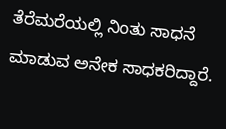ತೆರೆಮರೆಯಲ್ಲಿ ನಿಂತು ಸಾಧನೆ ಮಾಡುವ ಅನೇಕ ಸಾಧಕರಿದ್ದಾರೆ.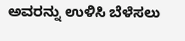ಅವರನ್ನು ಉಳಿಸಿ ಬೆಳೆಸಲು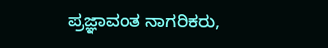ಪ್ರಜ್ಞಾವಂತ ನಾಗರಿಕರು,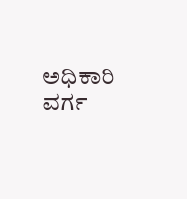ಅಧಿಕಾರಿ ವರ್ಗ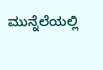ಮುನ್ನೆಲೆಯಲ್ಲಿ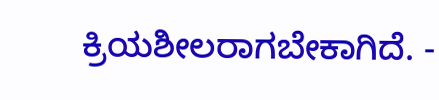ಕ್ರಿಯಶೀಲರಾಗಬೇಕಾಗಿದೆ. -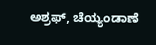ಅಶ್ರಫ್, ಚೆಯ್ಯಂಡಾಣೆ